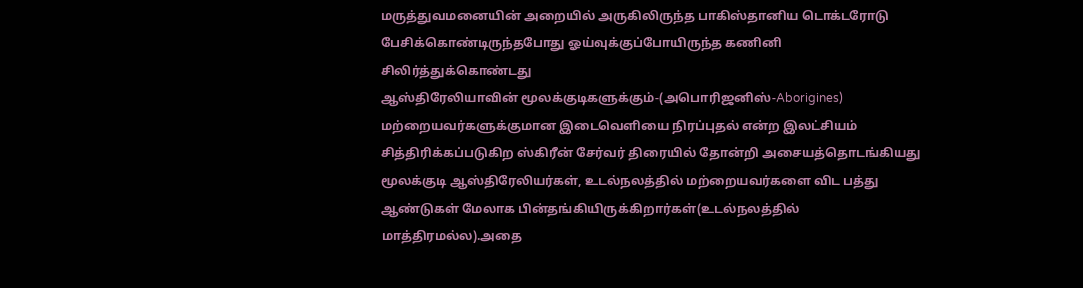மருத்துவமனையின் அறையில் அருகிலிருந்த பாகிஸ்தானிய டொக்டரோடு பேசிக்கொண்டிருந்தபோது ஓய்வுக்குப்போயிருந்த கணினி சிலிர்த்துக்கொண்டது
ஆஸ்திரேலியாவின் மூலக்குடிகளுக்கும்-(அபொரிஜனிஸ்-Aborigines) மற்றையவர்களுக்குமான இடைவெளியை நிரப்புதல் என்ற இலட்சியம் சித்திரிக்கப்படுகிற ஸ்கிரீன் சேர்வர் திரையில் தோன்றி அசையத்தொடங்கியது
மூலக்குடி ஆஸ்திரேலியர்கள், உடல்நலத்தில் மற்றையவர்களை விட பத்து ஆண்டுகள் மேலாக பின்தங்கியிருக்கிறார்கள்(உடல்நலத்தில் மாத்திரமல்ல).அதை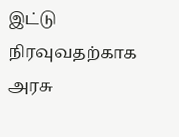இட்டு நிரவுவதற்காக அரசு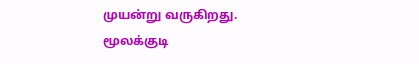முயன்று வருகிறது.
மூலக்குடி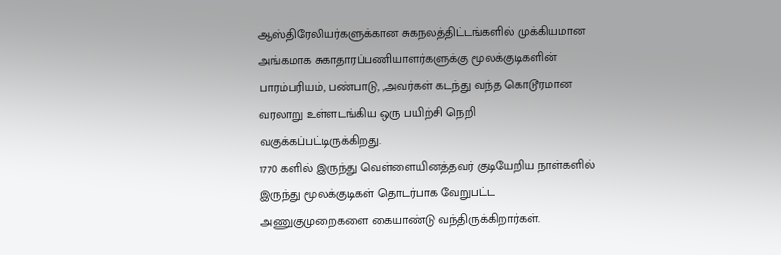ஆஸ்திரேலியர்களுக்கான சுகநலத்திட்டங்களில் முக்கியமான அங்கமாக சுகாதாரப்பணியாளர்களுக்கு மூலக்குடிகளின் பாரம்பரியம், பண்பாடு, ,அவர்கள் கடந்து வந்த கொடூரமான வரலாறு உள்ளடங்கிய ஒரு பயிற்சி நெறி வகுக்கப்பட்டிருக்கிறது.
1770 களில் இருந்து வெள்ளையினத்தவர் குடியேறிய நாள்களில் இருந்து மூலக்குடிகள் தொடர்பாக வேறுபட்ட அணுகுமுறைகளை கையாண்டு வந்திருக்கிறார்கள்.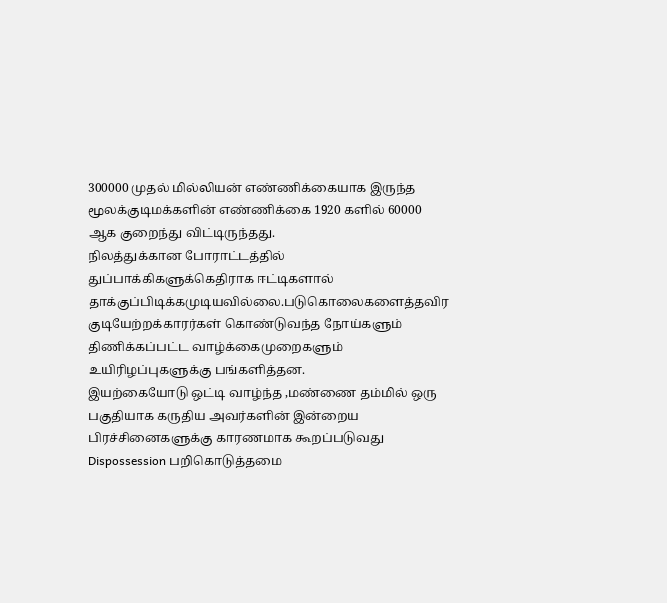300000 முதல் மில்லியன் எண்ணிக்கையாக இருந்த மூலக்குடிமக்களின் எண்ணிக்கை 1920 களில் 60000 ஆக குறைந்து விட்டிருந்தது.
நிலத்துக்கான போராட்டத்தில் துப்பாக்கிகளுக்கெதிராக ஈட்டிகளால் தாக்குப்பிடிக்கமுடியவில்லை.படுகொலைகளைத்தவிர குடியேற்றக்காரர்கள் கொண்டுவந்த நோய்களும் திணிக்கப்பட்ட வாழ்க்கைமுறைகளும் உயிரிழப்புகளுக்கு பங்களித்தன.
இயற்கையோடு ஒட்டி வாழ்ந்த ,மண்ணை தம்மில் ஒரு பகுதியாக கருதிய அவர்களின் இன்றைய பிரச்சினைகளுக்கு காரணமாக கூறப்படுவது Dispossession பறிகொடுத்தமை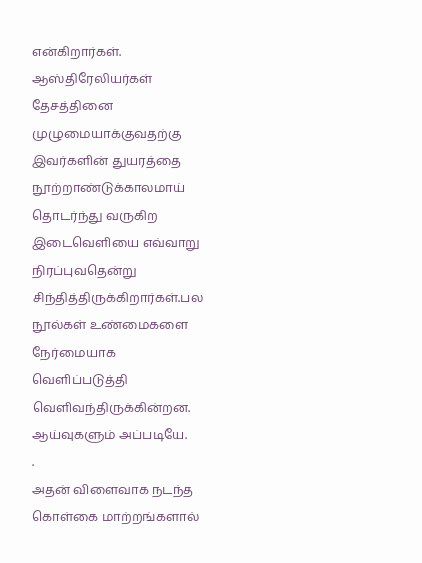என்கிறார்கள்.
ஆஸ்திரேலியர்கள் தேசத்தினை முழுமையாக்குவதற்கு இவர்களின் துயரத்தை நூற்றாண்டுக்காலமாய் தொடர்ந்து வருகிற இடைவெளியை எவ்வாறு நிரப்புவதென்று சிந்தித்திருக்கிறார்கள்.பல நூல்கள் உண்மைகளை நேர்மையாக வெளிப்படுத்தி வெளிவந்திருக்கின்றன. ஆய்வுகளும் அப்படியே.
.
அதன் விளைவாக நடந்த கொள்கை மாற்றங்களால்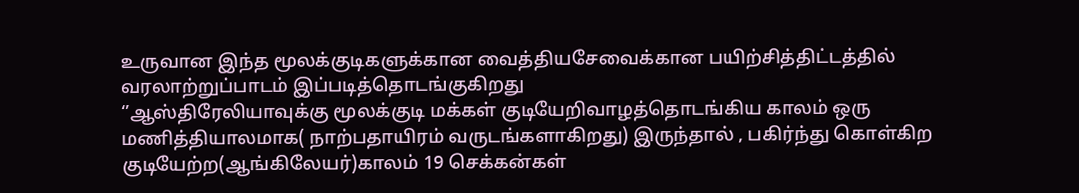உருவான இந்த மூலக்குடிகளுக்கான வைத்தியசேவைக்கான பயிற்சித்திட்டத்தில் வரலாற்றுப்பாடம் இப்படித்தொடங்குகிறது
‘’ஆஸ்திரேலியாவுக்கு மூலக்குடி மக்கள் குடியேறிவாழத்தொடங்கிய காலம் ஒரு மணித்தியாலமாக( நாற்பதாயிரம் வருடங்களாகிறது) இருந்தால் , பகிர்ந்து கொள்கிற குடியேற்ற(ஆங்கிலேயர்)காலம் 19 செக்கன்கள்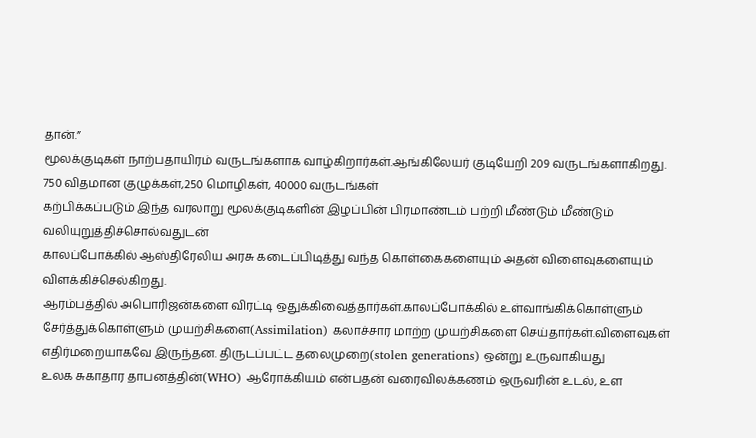தான்.”
மூலக்குடிகள் நாற்பதாயிரம் வருடங்களாக வாழ்கிறார்கள்.ஆங்கிலேயர் குடியேறி 209 வருடங்களாகிறது.
750 விதமான குழுக்கள்,250 மொழிகள், 40000 வருடங்கள்
கற்பிக்கப்படும் இந்த வரலாறு மூலக்குடிகளின் இழப்பின் பிரமாண்டம் பற்றி மீண்டும் மீண்டும் வலியுறுத்திச்சொல்வதுடன்
காலப்போக்கில் ஆஸ்திரேலிய அரசு கடைப்பிடித்து வந்த கொள்கைகளையும் அதன் விளைவுகளையும் விளக்கிச்செல்கிறது.
ஆரம்பத்தில் அபொரிஜன்களை விரட்டி ஒதுக்கிவைத்தார்கள்.காலப்போக்கில் உள்வாங்கிக்கொள்ளும் சேர்த்துக்கொள்ளும் முயற்சிகளை(Assimilation) கலாச்சார மாற்ற முயற்சிகளை செய்தார்கள்.விளைவுகள் எதிர்மறையாகவே இருந்தன. திருடப்பட்ட தலைமுறை(stolen generations) ஒன்று உருவாகியது
உலக சுகாதார தாபனத்தின்(WHO) ஆரோக்கியம் என்பதன் வரைவிலக்கணம் ஒருவரின் உடல், உள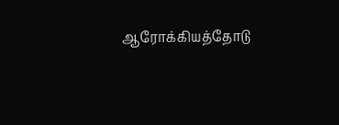ஆரோக்கியத்தோடு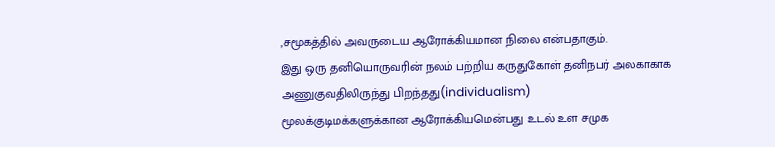,சமூகத்தில் அவருடைய ஆரோக்கியமான நிலை என்பதாகும்.
இது ஒரு தனியொருவரின் நலம் பற்றிய கருதுகோள் தனிநபர் அலகாகாக அணுகுவதிலிருந்து பிறந்தது(individualism)
மூலக்குடிமக்களுக்கான ஆரோக்கியமென்பது உடல் உள சமுக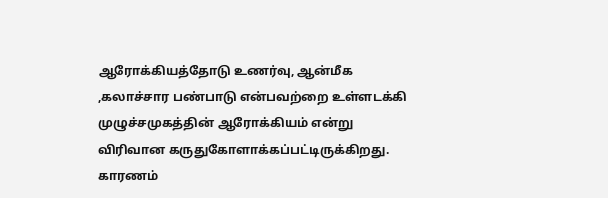ஆரோக்கியத்தோடு உணர்வு, ஆன்மீக ,கலாச்சார பண்பாடு என்பவற்றை உள்ளடக்கி முழுச்சமுகத்தின் ஆரோக்கியம் என்று விரிவான கருதுகோளாக்கப்பட்டிருக்கிறது.
காரணம்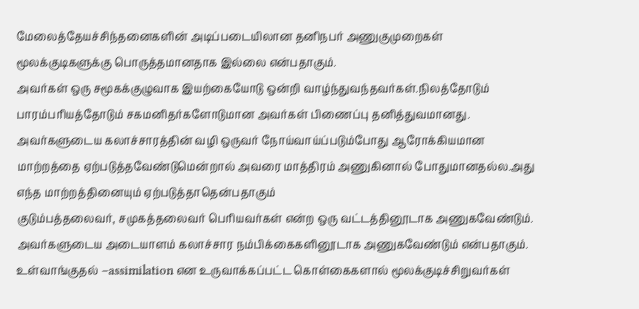மேலைத்தேயச்சிந்தனைகளின் அடிப்படையிலான தனிநபர் அணுகுமுறைகள் மூலக்குடிகளுக்கு பொருத்தமானதாக இல்லை என்பதாகும்.
அவர்கள் ஒரு சமூகக்குழுவாக இயற்கையோடு ஒன்றி வாழ்ந்துவந்தவர்கள்.நிலத்தோடும் பாரம்பரியத்தோடும் சகமனிதர்களோடுமான அவர்கள் பிணைப்பு தனித்துவமானது.
அவர்களுடைய கலாச்சாரத்தின் வழி ஒருவர் நோய்வாய்ப்படும்போது ஆரோக்கியமான மாற்றத்தை ஏற்படுத்தவேண்டுமென்றால் அவரை மாத்திரம் அணுகினால் போதுமானதல்ல.அது எந்த மாற்றத்தினையும் ஏற்படுத்தாதென்பதாகும்
குடும்பத்தலைவர், சமுகத்தலைவர் பெரியவர்கள் என்ற ஒரு வட்டத்தினூடாக அணுகவேண்டும்.
அவர்களுடைய அடையாளம் கலாச்சார நம்பிக்கைகளினூடாக அணுகவேண்டும் என்பதாகும்.
உள்வாங்குதல் –assimilation என உருவாக்கப்பட்ட கொள்கைகளால் மூலக்குடிச்சிறுவர்கள்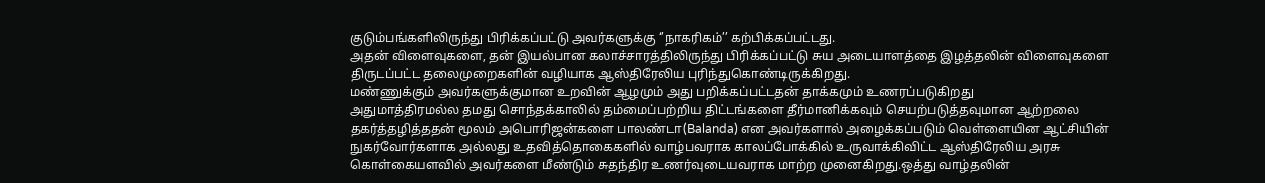குடும்பங்களிலிருந்து பிரிக்கப்பட்டு அவர்களுக்கு ‘’நாகரிகம்’’ கற்பிக்கப்பட்டது.
அதன் விளைவுகளை, தன் இயல்பான கலாச்சாரத்திலிருந்து பிரிக்கப்பட்டு சுய அடையாளத்தை இழத்தலின் விளைவுகளை திருடப்பட்ட தலைமுறைகளின் வழியாக ஆஸ்திரேலிய புரிந்துகொண்டிருக்கிறது.
மண்ணுக்கும் அவர்களுக்குமான உறவின் ஆழமும் அது பறிக்கப்பட்டதன் தாக்கமும் உணரப்படுகிறது
அதுமாத்திரமல்ல தமது சொந்தக்காலில் தம்மைப்பற்றிய திட்டங்களை தீர்மானிக்கவும் செயற்படுத்தவுமான ஆற்றலை தகர்த்தழித்ததன் மூலம் அபொரிஜன்களை பாலண்டா(Balanda) என அவர்களால் அழைக்கப்படும் வெள்ளையின ஆட்சியின் நுகர்வோர்களாக அல்லது உதவித்தொகைகளில் வாழ்பவராக காலப்போக்கில் உருவாக்கிவிட்ட ஆஸ்திரேலிய அரசு கொள்கையளவில் அவர்களை மீண்டும் சுதந்திர உணர்வுடையவராக மாற்ற முனைகிறது.ஒத்து வாழ்தலின்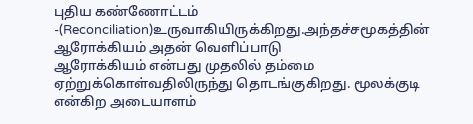புதிய கண்ணோட்டம் -(Reconciliation)உருவாகியிருக்கிறது.அந்தச்சமூகத்தின் ஆரோக்கியம் அதன் வெளிப்பாடு
ஆரோக்கியம் என்பது முதலில் தம்மை ஏற்றுக்கொள்வதிலிருந்து தொடங்குகிறது. மூலக்குடி என்கிற அடையாளம்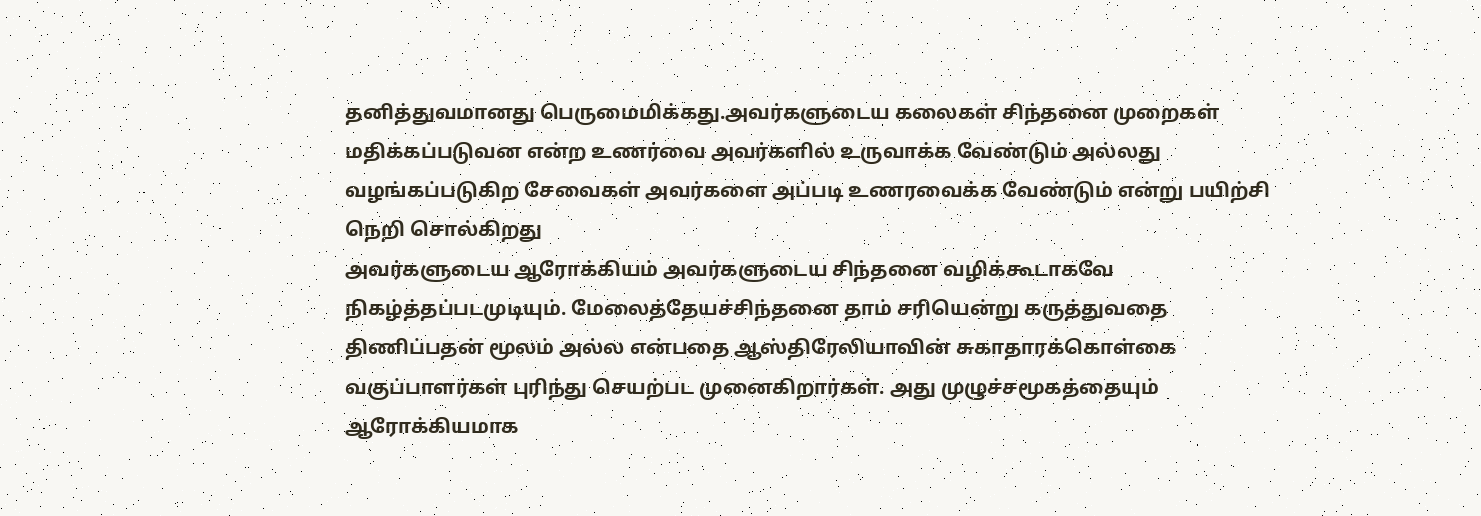தனித்துவமானது பெருமைமிக்கது.அவர்களுடைய கலைகள் சிந்தனை முறைகள் மதிக்கப்படுவன என்ற உணர்வை அவர்களில் உருவாக்க வேண்டும் அல்லது வழங்கப்படுகிற சேவைகள் அவர்களை அப்படி உணரவைக்க வேண்டும் என்று பயிற்சி நெறி சொல்கிறது
அவர்களுடைய ஆரோக்கியம் அவர்களுடைய சிந்தனை வழிக்கூடாகவே நிகழ்த்தப்படமுடியும். மேலைத்தேயச்சிந்தனை தாம் சரியென்று கருத்துவதை திணிப்பதன் மூலம் அல்ல என்பதை ஆஸ்திரேலியாவின் சுகாதாரக்கொள்கை வகுப்பாளர்கள் புரிந்து செயற்பட முனைகிறார்கள். அது முழுச்சமூகத்தையும் ஆரோக்கியமாக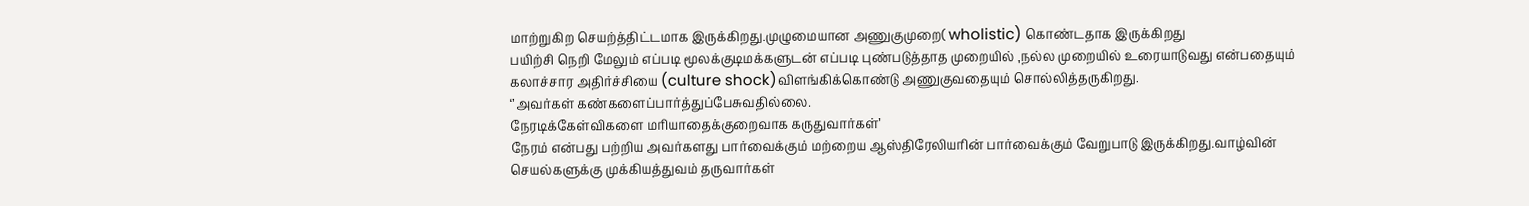மாற்றுகிற செயற்த்திட்டமாக இருக்கிறது.முழுமையான அணுகுமுறை( wholistic) கொண்டதாக இருக்கிறது
பயிற்சி நெறி மேலும் எப்படி மூலக்குடிமக்களுடன் எப்படி புண்படுத்தாத முறையில் ,நல்ல முறையில் உரையாடுவது என்பதையும் கலாச்சார அதிர்ச்சியை (culture shock)விளங்கிக்கொண்டு அணுகுவதையும் சொல்லித்தருகிறது.
‘’அவர்கள் கண்களைப்பார்த்துப்பேசுவதில்லை.
நேரடிக்கேள்விகளை மரியாதைக்குறைவாக கருதுவார்கள்’
நேரம் என்பது பற்றிய அவர்களது பார்வைக்கும் மற்றைய ஆஸ்திரேலியரின் பார்வைக்கும் வேறுபாடு இருக்கிறது.வாழ்வின் செயல்களுக்கு முக்கியத்துவம் தருவார்கள்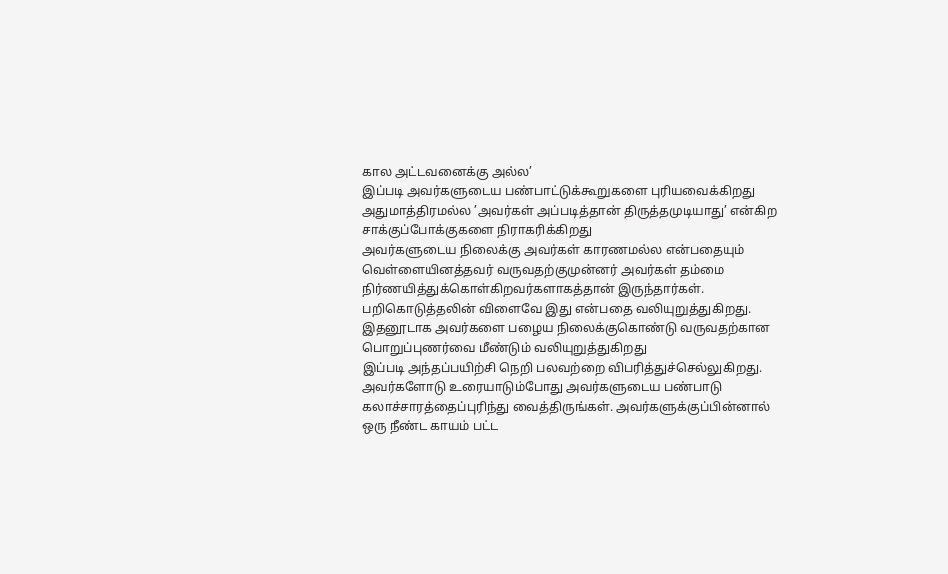கால அட்டவனைக்கு அல்ல’
இப்படி அவர்களுடைய பண்பாட்டுக்கூறுகளை புரியவைக்கிறது
அதுமாத்திரமல்ல ’அவர்கள் அப்படித்தான் திருத்தமுடியாது’ என்கிற சாக்குப்போக்குகளை நிராகரிக்கிறது
அவர்களுடைய நிலைக்கு அவர்கள் காரணமல்ல என்பதையும் வெள்ளையினத்தவர் வருவதற்குமுன்னர் அவர்கள் தம்மை நிர்ணயித்துக்கொள்கிறவர்களாகத்தான் இருந்தார்கள். பறிகொடுத்தலின் விளைவே இது என்பதை வலியுறுத்துகிறது.
இதனூடாக அவர்களை பழைய நிலைக்குகொண்டு வருவதற்கான பொறுப்புணர்வை மீண்டும் வலியுறுத்துகிறது
இப்படி அந்தப்பயிற்சி நெறி பலவற்றை விபரித்துச்செல்லுகிறது.
அவர்களோடு உரையாடும்போது அவர்களுடைய பண்பாடு கலாச்சாரத்தைப்புரிந்து வைத்திருங்கள். அவர்களுக்குப்பின்னால் ஒரு நீண்ட காயம் பட்ட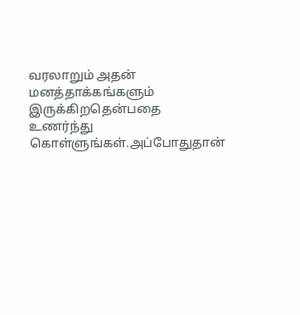வரலாறும் அதன் மனத்தாக்கங்களும் இருக்கிறதென்பதை உணர்ந்து கொள்ளுங்கள்.அப்போதுதான்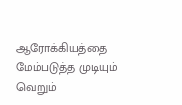ஆரோக்கியத்தை மேம்படுத்த முடியும் வெறும்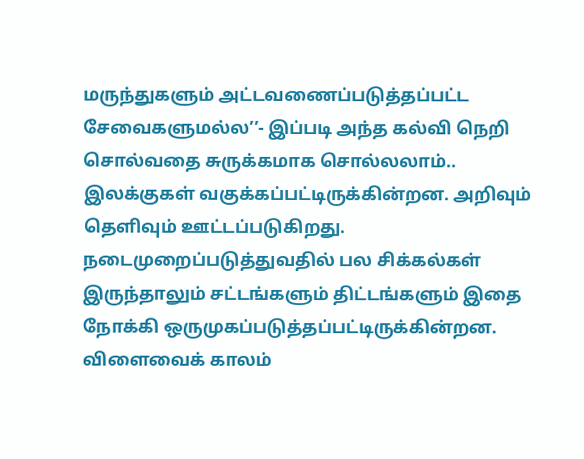மருந்துகளும் அட்டவணைப்படுத்தப்பட்ட சேவைகளுமல்ல’’- இப்படி அந்த கல்வி நெறி சொல்வதை சுருக்கமாக சொல்லலாம்..
இலக்குகள் வகுக்கப்பட்டிருக்கின்றன. அறிவும் தெளிவும் ஊட்டப்படுகிறது. நடைமுறைப்படுத்துவதில் பல சிக்கல்கள் இருந்தாலும் சட்டங்களும் திட்டங்களும் இதை நோக்கி ஒருமுகப்படுத்தப்பட்டிருக்கின்றன.
விளைவைக் காலம்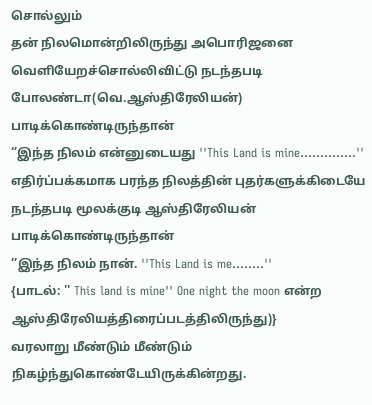சொல்லும்
தன் நிலமொன்றிலிருந்து அபொரிஜனை வெளியேறச்சொல்லிவிட்டு நடந்தபடி போலண்டா(வெ.ஆஸ்திரேலியன்) பாடிக்கொண்டிருந்தான்
‘’இந்த நிலம் என்னுடையது ''This Land is mine..............''
எதிர்ப்பக்கமாக பரந்த நிலத்தின் புதர்களுக்கிடையே நடந்தபடி மூலக்குடி ஆஸ்திரேலியன் பாடிக்கொண்டிருந்தான்
’’இந்த நிலம் நான். ''This Land is me........''
{பாடல்: '' This land is mine'' One night the moon என்ற ஆஸ்திரேலியத்திரைப்படத்திலிருந்து)}
வரலாறு மீண்டும் மீண்டும் நிகழ்ந்துகொண்டேயிருக்கின்றது.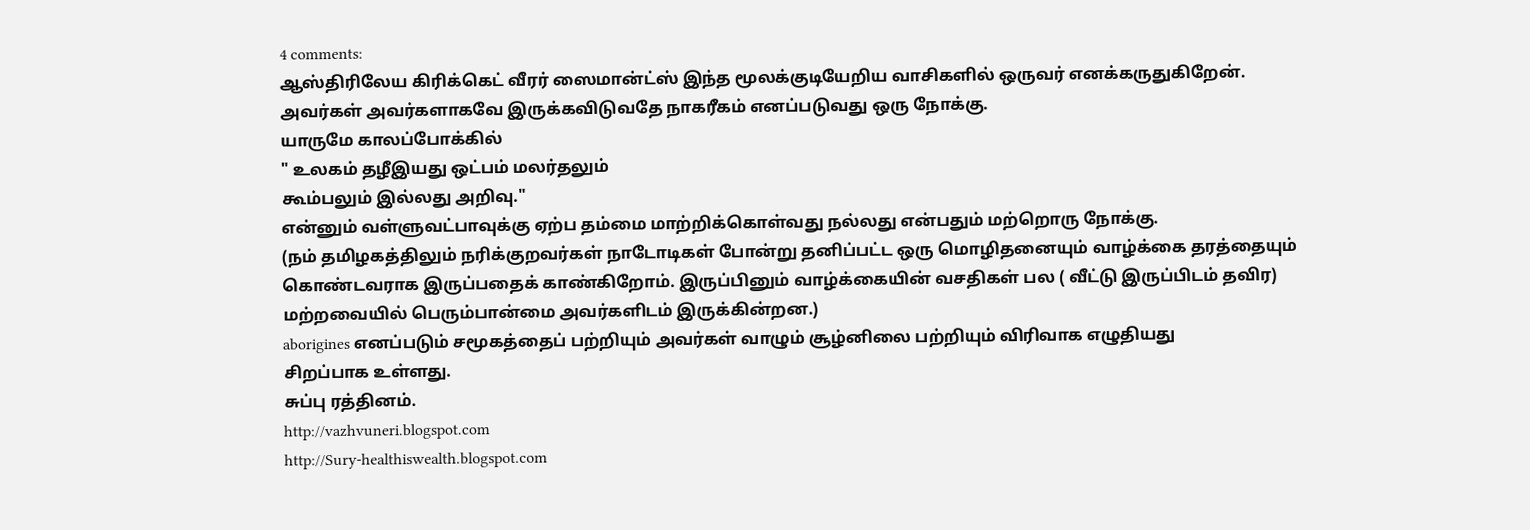4 comments:
ஆஸ்திரிலேய கிரிக்கெட் வீரர் ஸைமான்ட்ஸ் இந்த மூலக்குடியேறிய வாசிகளில் ஒருவர் எனக்கருதுகிறேன்.
அவர்கள் அவர்களாகவே இருக்கவிடுவதே நாகரீகம் எனப்படுவது ஒரு நோக்கு.
யாருமே காலப்போக்கில்
" உலகம் தழீஇயது ஒட்பம் மலர்தலும்
கூம்பலும் இல்லது அறிவு."
என்னும் வள்ளுவட்பாவுக்கு ஏற்ப தம்மை மாற்றிக்கொள்வது நல்லது என்பதும் மற்றொரு நோக்கு.
(நம் தமிழகத்திலும் நரிக்குறவர்கள் நாடோடிகள் போன்று தனிப்பட்ட ஒரு மொழிதனையும் வாழ்க்கை தரத்தையும்
கொண்டவராக இருப்பதைக் காண்கிறோம். இருப்பினும் வாழ்க்கையின் வசதிகள் பல ( வீட்டு இருப்பிடம் தவிர)
மற்றவையில் பெரும்பான்மை அவர்களிடம் இருக்கின்றன.)
aborigines எனப்படும் சமூகத்தைப் பற்றியும் அவர்கள் வாழும் சூழ்னிலை பற்றியும் விரிவாக எழுதியது
சிறப்பாக உள்ளது.
சுப்பு ரத்தினம்.
http://vazhvuneri.blogspot.com
http://Sury-healthiswealth.blogspot.com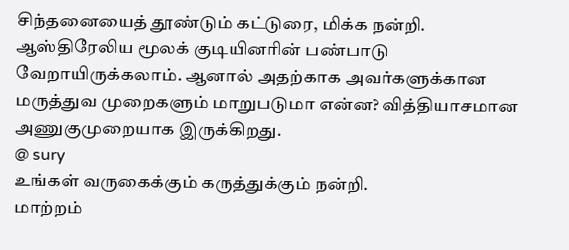சிந்தனையைத் தூண்டும் கட்டுரை, மிக்க நன்றி.
ஆஸ்திரேலிய மூலக் குடியினரின் பண்பாடு வேறாயிருக்கலாம். ஆனால் அதற்காக அவர்களுக்கான மருத்துவ முறைகளும் மாறுபடுமா என்ன? வித்தியாசமான அணுகுமுறையாக இருக்கிறது.
@ sury
உங்கள் வருகைக்கும் கருத்துக்கும் நன்றி.
மாற்றம்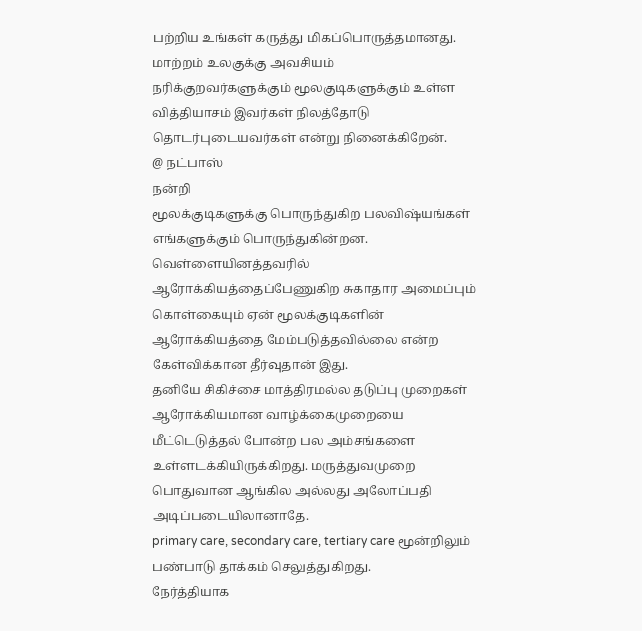பற்றிய உங்கள் கருத்து மிகப்பொருத்தமானது. மாற்றம் உலகுக்கு அவசியம்
நரிக்குறவர்களுக்கும் மூலகுடிகளுக்கும் உள்ள வித்தியாசம் இவர்கள் நிலத்தோடு தொடர்புடையவர்கள் என்று நினைக்கிறேன்.
@ நட்பாஸ்
நன்றி
மூலக்குடிகளுக்கு பொருந்துகிற பலவிஷ்யங்கள் எங்களுக்கும் பொருந்துகின்றன.
வெள்ளையினத்தவரில் ஆரோக்கியத்தைப்பேணுகிற சுகாதார அமைப்பும் கொள்கையும் ஏன் மூலக்குடிகளின் ஆரோக்கியத்தை மேம்படுத்தவில்லை என்ற கேள்விக்கான தீர்வுதான் இது.
தனியே சிகிச்சை மாத்திரமல்ல தடுப்பு முறைகள் ஆரோக்கியமான வாழ்க்கைமுறையை மீட்டெடுத்தல் போன்ற பல அம்சங்களை உள்ளடக்கியிருக்கிறது. மருத்துவமுறை பொதுவான ஆங்கில அல்லது அலோப்பதி அடிப்படையிலானாதே.
primary care, secondary care, tertiary care மூன்றிலும் பண்பாடு தாக்கம் செலுத்துகிறது.
நேர்த்தியாக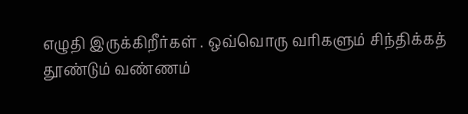எழுதி இருக்கிறீர்கள் . ஒவ்வொரு வரிகளும் சிந்திக்கத் தூண்டும் வண்ணம்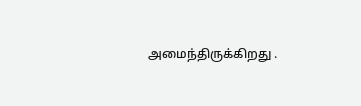அமைந்திருக்கிறது .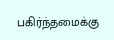பகிர்ந்தமைக்கு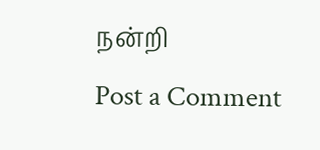நன்றி
Post a Comment